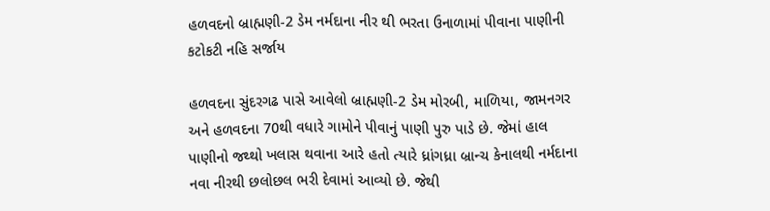હળવદનો બ્રાહ્મણી-2 ડેમ નર્મદાના નીર થી ભરતા ઉનાળામાં પીવાના પાણીની કટોકટી નહિ સર્જાય

હળવદના સુંદરગઢ પાસે આવેલો બ્રાહ્મણી-2 ડેમ મોરબી, માળિયા, જામનગર અને હળવદના 70થી વધારે ગામોને પીવાનું પાણી પુરુ પાડે છે. જેમાં હાલ પાણીનો જથ્થો ખલાસ થવાના આરે હતો ત્યારે ધ્રાંગધ્રા બ્રાન્ચ કેનાલથી નર્મદાના નવા નીરથી છલોછલ ભરી દેવામાં આવ્યો છે. જેથી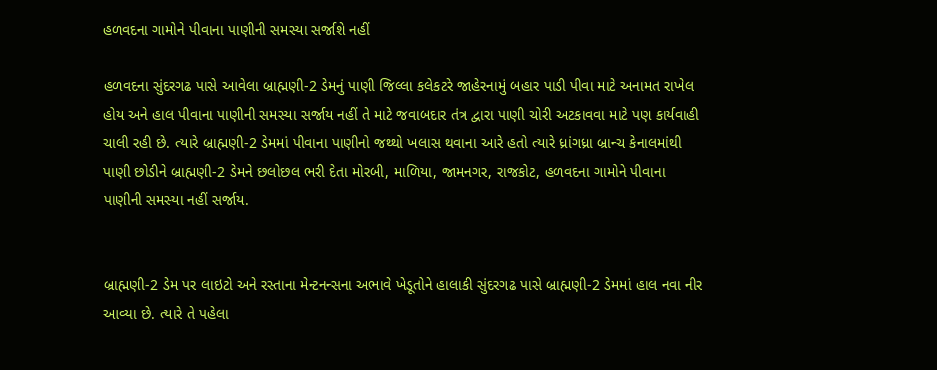હળવદના ગામોને પીવાના પાણીની સમસ્યા સર્જાશે નહીં

હળવદના સુંદરગઢ પાસે આવેલા બ્રાહ્મણી-2 ડેમનું પાણી જિલ્લા કલેકટરે જાહેરનામું બહાર પાડી પીવા માટે અનામત રાખેલ હોય અને હાલ પીવાના પાણીની સમસ્યા સર્જાય નહીં તે માટે જવાબદાર તંત્ર દ્વારા પાણી ચોરી અટકાવવા માટે પણ કાર્યવાહી ચાલી રહી છે. ત્યારે બ્રાહ્મણી-2 ડેમમાં પીવાના પાણીનો જથ્થો ખલાસ થવાના આરે હતો ત્યારે ધ્રાંગધ્રા બ્રાન્ચ કેનાલમાંથી પાણી છોડીને બ્રાહ્મણી-2 ડેમને છલોછલ ભરી દેતા મોરબી, માળિયા, જામનગર, રાજકોટ, હળવદના ગામોને પીવાના પાણીની સમસ્યા નહીં સર્જાય.


બ્રાહ્મણી-2 ડેમ પર લાઇટો અને રસ્તાના મેન્ટનન્સના અભાવે ખેડૂતોને હાલાકી સુંદરગઢ પાસે બ્રાહ્મણી-2 ડેમમાં હાલ નવા નીર આવ્યા છે. ત્યારે તે પહેલા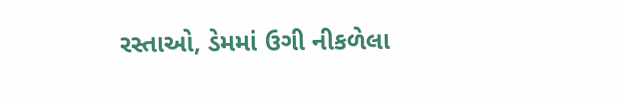રસ્તાઓ, ડેમમાં ઉગી નીકળેલા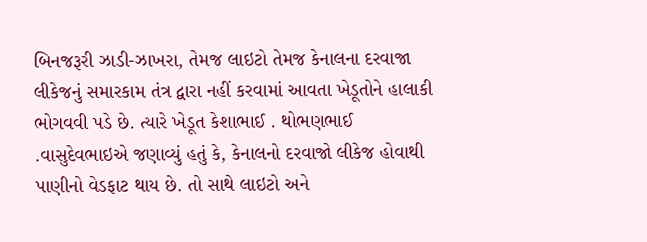બિનજરૂરી ઝાડી-ઝાખરા, તેમજ લાઇટો તેમજ કેનાલના દરવાજા લીકેજનું સમારકામ તંત્ર દ્વારા નહીં કરવામાં આવતા ખેડૂતોને હાલાકી ભોગવવી પડે છે. ત્યારે ખેડૂત કેશાભાઈ . થોભણભાઈ .વાસુદેવભાઇએ જણાવ્યું હતું કે, કેનાલનો દરવાજો લીકેજ હોવાથી પાણીનો વેડફાટ થાય છે. તો સાથે લાઇટો અને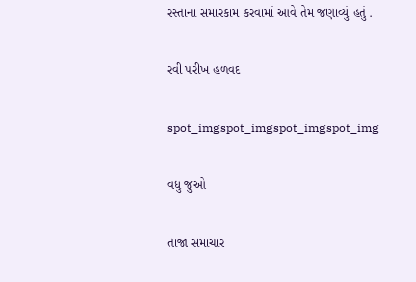રસ્તાના સમારકામ કરવામાં આવે તેમ જણાવ્યું હતું .

રવી પરીખ હળવદ

spot_imgspot_imgspot_imgspot_img

વધુ જુઓ

તાજા સમાચાર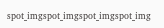spot_imgspot_imgspot_imgspot_img